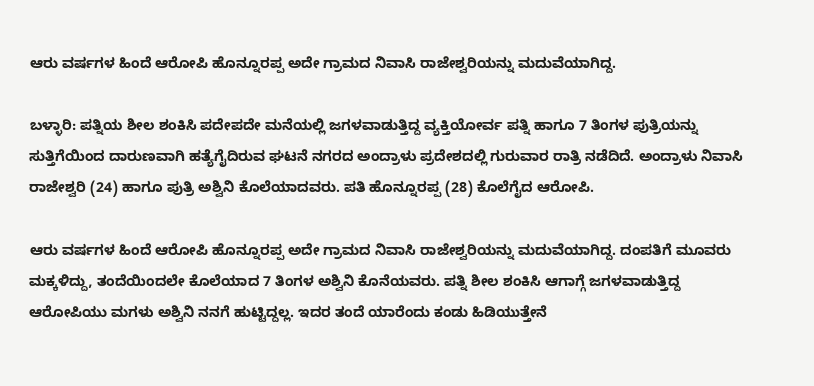ಆರು ವರ್ಷಗಳ ಹಿಂದೆ ಆರೋಪಿ ಹೊನ್ನೂರಪ್ಪ ಅದೇ ಗ್ರಾಮದ ನಿವಾಸಿ ರಾಜೇಶ್ವರಿಯನ್ನು ಮದುವೆಯಾಗಿದ್ದ.

ಬಳ್ಳಾರಿ: ಪತ್ನಿಯ ಶೀಲ ಶಂಕಿಸಿ ಪದೇಪದೇ ಮನೆಯಲ್ಲಿ ಜಗಳವಾಡುತ್ತಿದ್ದ ವ್ಯಕ್ತಿಯೋರ್ವ ಪತ್ನಿ ಹಾಗೂ 7 ತಿಂಗಳ ಪುತ್ರಿಯನ್ನು ಸುತ್ತಿಗೆಯಿಂದ ದಾರುಣವಾಗಿ ಹತ್ಯೆಗೈದಿರುವ ಘಟನೆ ನಗರದ ಅಂದ್ರಾಳು ಪ್ರದೇಶದಲ್ಲಿ ಗುರುವಾರ ರಾತ್ರಿ ನಡೆದಿದೆ. ಅಂದ್ರಾಳು ನಿವಾಸಿ ರಾಜೇಶ್ವರಿ (24) ಹಾಗೂ ಪುತ್ರಿ ಅಶ್ವಿನಿ ಕೊಲೆಯಾದವರು. ಪತಿ ಹೊನ್ನೂರಪ್ಪ (28) ಕೊಲೆಗೈದ ಆರೋಪಿ.

ಆರು ವರ್ಷಗಳ ಹಿಂದೆ ಆರೋಪಿ ಹೊನ್ನೂರಪ್ಪ ಅದೇ ಗ್ರಾಮದ ನಿವಾಸಿ ರಾಜೇಶ್ವರಿಯನ್ನು ಮದುವೆಯಾಗಿದ್ದ. ದಂಪತಿಗೆ ಮೂವರು ಮಕ್ಕಳಿದ್ದು, ತಂದೆಯಿಂದಲೇ ಕೊಲೆಯಾದ 7 ತಿಂಗಳ ಅಶ್ವಿನಿ ಕೊನೆಯವರು. ಪತ್ನಿ ಶೀಲ ಶಂಕಿಸಿ ಆಗಾಗ್ಗೆ ಜಗಳವಾಡುತ್ತಿದ್ದ ಆರೋಪಿಯು ಮಗಳು ಅಶ್ವಿನಿ ನನಗೆ ಹುಟ್ಟಿದ್ದಲ್ಲ. ಇದರ ತಂದೆ ಯಾರೆಂದು ಕಂಡು ಹಿಡಿಯುತ್ತೇನೆ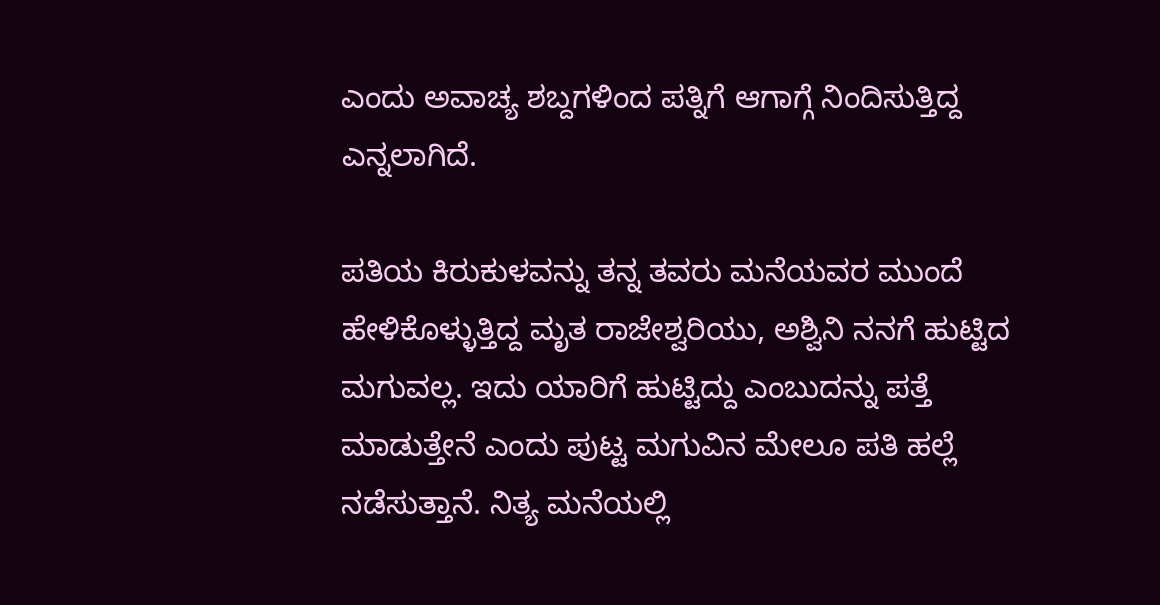ಎಂದು ಅವಾಚ್ಯ ಶಬ್ದಗಳಿಂದ ಪತ್ನಿಗೆ ಆಗಾಗ್ಗೆ ನಿಂದಿಸುತ್ತಿದ್ದ ಎನ್ನಲಾಗಿದೆ.

ಪತಿಯ ಕಿರುಕುಳವನ್ನು ತನ್ನ ತವರು ಮನೆಯವರ ಮುಂದೆ ಹೇಳಿಕೊಳ್ಳುತ್ತಿದ್ದ ಮೃತ ರಾಜೇಶ್ವರಿಯು, ಅಶ್ವಿನಿ ನನಗೆ ಹುಟ್ಟಿದ ಮಗುವಲ್ಲ. ಇದು ಯಾರಿಗೆ ಹುಟ್ಟಿದ್ದು ಎಂಬುದನ್ನು ಪತ್ತೆ ಮಾಡುತ್ತೇನೆ ಎಂದು ಪುಟ್ಟ ಮಗುವಿನ ಮೇಲೂ ಪತಿ ಹಲ್ಲೆ ನಡೆಸುತ್ತಾನೆ. ನಿತ್ಯ ಮನೆಯಲ್ಲಿ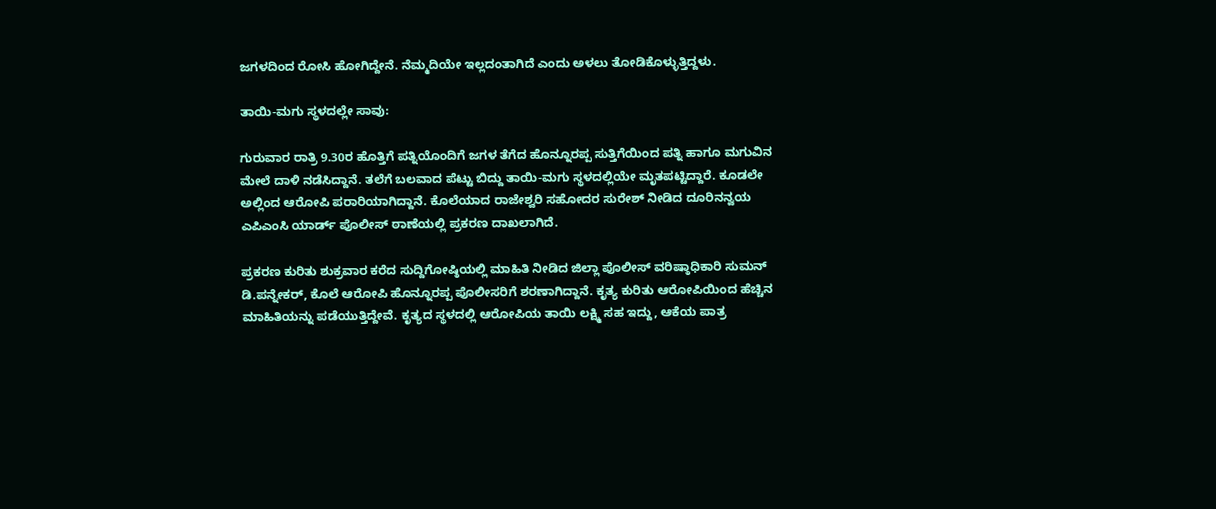ಜಗಳದಿಂದ ರೋಸಿ ಹೋಗಿದ್ದೇನೆ. ನೆಮ್ಮದಿಯೇ ಇಲ್ಲದಂತಾಗಿದೆ ಎಂದು ಅಳಲು ತೋಡಿಕೊಳ್ಳುತ್ತಿದ್ದಳು.

ತಾಯಿ-ಮಗು ಸ್ಥಳದಲ್ಲೇ ಸಾವು:

ಗುರುವಾರ ರಾತ್ರಿ 9.30ರ ಹೊತ್ತಿಗೆ ಪತ್ನಿಯೊಂದಿಗೆ ಜಗಳ ತೆಗೆದ ಹೊನ್ನೂರಪ್ಪ ಸುತ್ತಿಗೆಯಿಂದ ಪತ್ನಿ ಹಾಗೂ ಮಗುವಿನ ಮೇಲೆ ದಾಳಿ ನಡೆಸಿದ್ದಾನೆ. ತಲೆಗೆ ಬಲವಾದ ಪೆಟ್ಟು ಬಿದ್ದು ತಾಯಿ-ಮಗು ಸ್ಥಳದಲ್ಲಿಯೇ ಮೃತಪಟ್ಟಿದ್ದಾರೆ. ಕೂಡಲೇ ಅಲ್ಲಿಂದ ಆರೋಪಿ ಪರಾರಿಯಾಗಿದ್ದಾನೆ. ಕೊಲೆಯಾದ ರಾಜೇಶ್ವರಿ ಸಹೋದರ ಸುರೇಶ್ ನೀಡಿದ ದೂರಿನನ್ವಯ ಎಪಿಎಂಸಿ ಯಾರ್ಡ್ ಪೊಲೀಸ್ ಠಾಣೆಯಲ್ಲಿ ಪ್ರಕರಣ ದಾಖಲಾಗಿದೆ.

ಪ್ರಕರಣ ಕುರಿತು ಶುಕ್ರವಾರ ಕರೆದ ಸುದ್ದಿಗೋಷ್ಠಿಯಲ್ಲಿ ಮಾಹಿತಿ ನೀಡಿದ ಜಿಲ್ಲಾ ಪೊಲೀಸ್ ವರಿಷ್ಠಾಧಿಕಾರಿ ಸುಮನ್ ಡಿ.ಪನ್ನೇಕರ್, ಕೊಲೆ ಆರೋಪಿ ಹೊನ್ನೂರಪ್ಪ ಪೊಲೀಸರಿಗೆ ಶರಣಾಗಿದ್ದಾನೆ. ಕೃತ್ಯ ಕುರಿತು ಆರೋಪಿಯಿಂದ ಹೆಚ್ಚಿನ ಮಾಹಿತಿಯನ್ನು ಪಡೆಯುತ್ತಿದ್ದೇವೆ. ಕೃತ್ಯದ ಸ್ಥಳದಲ್ಲಿ ಆರೋಪಿಯ ತಾಯಿ ಲಕ್ಷ್ಮಿ ಸಹ ಇದ್ದು, ಆಕೆಯ ಪಾತ್ರ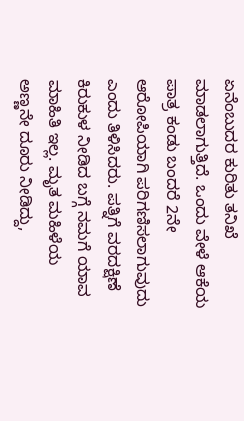ಏನೆಂಬುದರ ಕುರಿತು ತನಿಖೆ ಮಾಡಲಾಗುತ್ತಿದೆ. ಒಂದು ವೇಳೆ ಆಕೆಯ ಪಾತ್ರ ಕಂಡು ಬಂದರೆ 2ನೇ ಆರೋಪಿಯಾಗಿ ಪರಿಗಣಿಸಲಾಗುವುದು ಎಂದು ತಿಳಿಸಿದರು. ಪತ್ನಿಗೆ ವರದಕ್ಷಿಣೆ ಕಿರುಕುಳ ನೀಡಿದ ಬಗ್ಗೆ ನಮಗೆ ಯಾವ ಮಾಹಿತಿ ಇಲ್ಲ. ಮೃತ ಮಹಿಳೆಯ ಅಣ್ಣನೇ ದೂರು ನೀಡಿದ್ದು,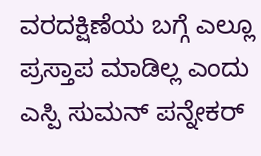ವರದಕ್ಷಿಣೆಯ ಬಗ್ಗೆ ಎಲ್ಲೂ ಪ್ರಸ್ತಾಪ ಮಾಡಿಲ್ಲ ಎಂದು ಎಸ್ಪಿ ಸುಮನ್ ಪನ್ನೇಕರ್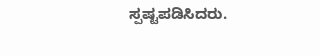ಸ್ಪಷ್ಟಪಡಿಸಿದರು.